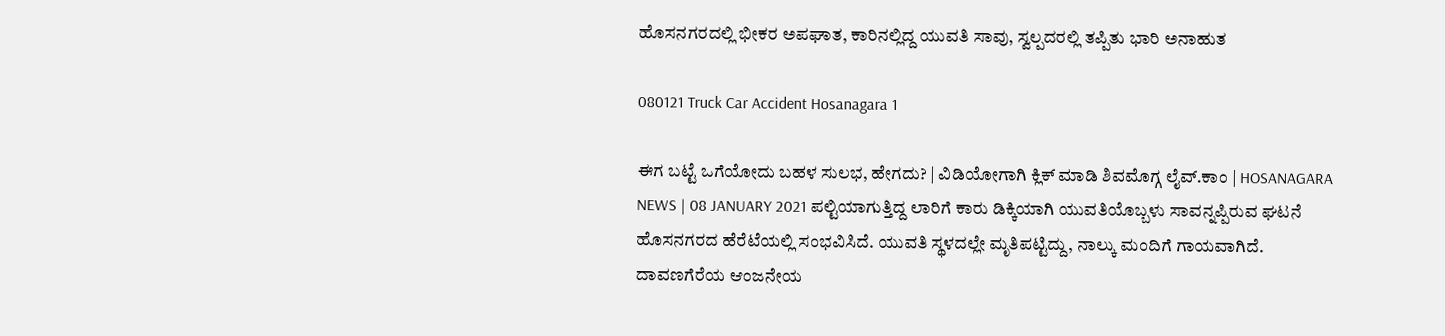ಹೊಸನಗರದಲ್ಲಿ ಭೀಕರ ಅಪಘಾತ, ಕಾರಿನಲ್ಲಿದ್ದ ಯುವತಿ ಸಾವು, ಸ್ವಲ್ಪದರಲ್ಲಿ ತಪ್ಪಿತು ಭಾರಿ ಅನಾಹುತ

080121 Truck Car Accident Hosanagara 1

ಈಗ ಬಟ್ಟೆ ಒಗೆಯೋದು ಬಹಳ ಸುಲಭ, ಹೇಗದು? | ವಿಡಿಯೋಗಾಗಿ ಕ್ಲಿಕ್ ಮಾಡಿ ಶಿವಮೊಗ್ಗ ಲೈವ್.ಕಾಂ | HOSANAGARA NEWS | 08 JANUARY 2021 ಪಲ್ಟಿಯಾಗುತ್ತಿದ್ದ ಲಾರಿಗೆ ಕಾರು ಡಿಕ್ಕಿಯಾಗಿ ಯುವತಿಯೊಬ್ಬಳು ಸಾವನ್ನಪ್ಪಿರುವ ಘಟನೆ ಹೊಸನಗರದ ಹೆರೆಟೆಯಲ್ಲಿ ಸಂಭವಿಸಿದೆ. ಯುವತಿ ಸ್ಥಳದಲ್ಲೇ ಮೃತಿಪಟ್ಟಿದ್ದು, ನಾಲ್ಕು ಮಂದಿಗೆ ಗಾಯವಾಗಿದೆ. ದಾವಣಗೆರೆಯ ಆಂಜನೇಯ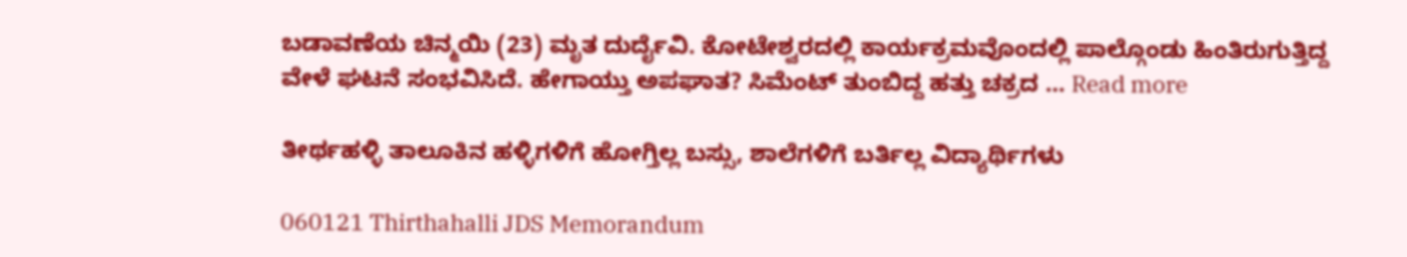ಬಡಾವಣೆಯ ಚಿನ್ಮಯಿ (23) ಮೃತ ದುರ್ದೈವಿ. ಕೋಟೇಶ್ವರದಲ್ಲಿ ಕಾರ್ಯಕ್ರಮವೊಂದಲ್ಲಿ ಪಾಲ್ಗೊಂಡು ಹಿಂತಿರುಗುತ್ತಿದ್ದ ವೇಳೆ ಘಟನೆ ಸಂಭವಿಸಿದೆ. ಹೇಗಾಯ್ತು ಅಪಘಾತ? ಸಿಮೆಂಟ್ ತುಂಬಿದ್ದ ಹತ್ತು ಚಕ್ರದ … Read more

ತೀರ್ಥಹಳ್ಳಿ ತಾಲೂಕಿನ ಹಳ್ಳಿಗಳಿಗೆ ಹೋಗ್ತಿಲ್ಲ ಬಸ್ಸು, ಶಾಲೆಗಳಿಗೆ ಬರ್ತಿಲ್ಲ ವಿದ್ಯಾರ್ಥಿಗಳು

060121 Thirthahalli JDS Memorandum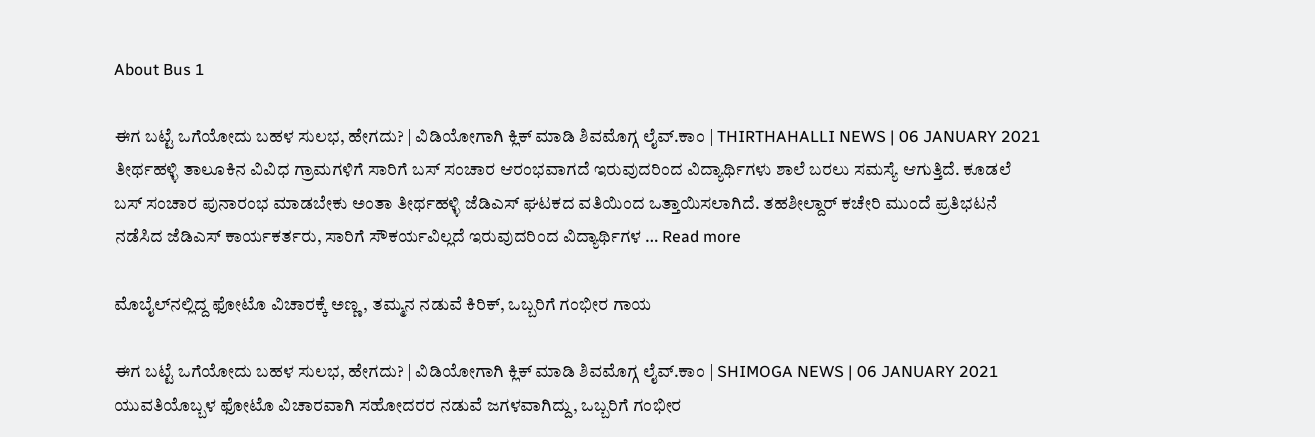About Bus 1

ಈಗ ಬಟ್ಟೆ ಒಗೆಯೋದು ಬಹಳ ಸುಲಭ, ಹೇಗದು? | ವಿಡಿಯೋಗಾಗಿ ಕ್ಲಿಕ್ ಮಾಡಿ ಶಿವಮೊಗ್ಗ ಲೈವ್.ಕಾಂ | THIRTHAHALLI NEWS | 06 JANUARY 2021 ತೀರ್ಥಹಳ್ಳಿ ತಾಲೂಕಿನ ವಿವಿಧ ಗ್ರಾಮಗಳಿಗೆ ಸಾರಿಗೆ ಬಸ್‌ ಸಂಚಾರ ಆರಂಭವಾಗದೆ ಇರುವುದರಿಂದ ವಿದ್ಯಾರ್ಥಿಗಳು ಶಾಲೆ ಬರಲು ಸಮಸ್ಯೆ ಆಗುತ್ತಿದೆ. ಕೂಡಲೆ ಬಸ್‌ ಸಂಚಾರ ಪುನಾರಂಭ ಮಾಡಬೇಕು ಅಂತಾ ತೀರ್ಥಹಳ್ಳಿ ಜೆಡಿಎಸ್‌ ಘಟಕದ ವತಿಯಿಂದ ಒತ್ತಾಯಿಸಲಾಗಿದೆ. ತಹಶೀಲ್ದಾರ್ ಕಚೇರಿ ಮುಂದೆ ಪ್ರತಿಭಟನೆ ನಡೆಸಿದ ಜೆಡಿಎಸ್ ಕಾರ್ಯಕರ್ತರು, ಸಾರಿಗೆ ಸೌಕರ್ಯವಿಲ್ಲದೆ ಇರುವುದರಿಂದ ವಿದ್ಯಾರ್ಥಿಗಳ … Read more

ಮೊಬೈಲ್‌ನಲ್ಲಿದ್ದ ಫೋಟೊ ವಿಚಾರಕ್ಕೆ ಅಣ್ಣ, ತಮ್ಮನ ನಡುವೆ ಕಿರಿಕ್, ಒಬ್ಬರಿಗೆ ಗಂಭೀರ ಗಾಯ

ಈಗ ಬಟ್ಟೆ ಒಗೆಯೋದು ಬಹಳ ಸುಲಭ, ಹೇಗದು? | ವಿಡಿಯೋಗಾಗಿ ಕ್ಲಿಕ್ ಮಾಡಿ ಶಿವಮೊಗ್ಗ ಲೈವ್.ಕಾಂ | SHIMOGA NEWS | 06 JANUARY 2021 ಯುವತಿಯೊಬ್ಬಳ ಫೋಟೊ ವಿಚಾರವಾಗಿ ಸಹೋದರರ ನಡುವೆ ಜಗಳವಾಗಿದ್ದು, ಒಬ್ಬರಿಗೆ ಗಂಭೀರ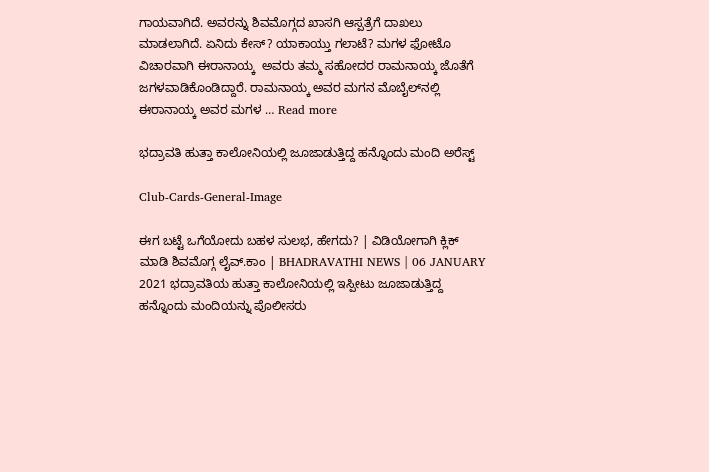ಗಾಯವಾಗಿದೆ. ಅವರನ್ನು ಶಿವಮೊಗ್ಗದ ಖಾಸಗಿ ಆಸ್ಪತ್ರೆಗೆ ದಾಖಲು ಮಾಡಲಾಗಿದೆ. ಏನಿದು ಕೇಸ್? ಯಾಕಾಯ್ತು ಗಲಾಟೆ? ಮಗಳ ಫೋಟೊ ವಿಚಾರವಾಗಿ ಈರಾನಾಯ್ಕ  ಅವರು ತಮ್ಮ ಸಹೋದರ ರಾಮನಾಯ್ಕ ಜೊತೆಗೆ ಜಗಳವಾಡಿಕೊಂಡಿದ್ದಾರೆ. ರಾಮನಾಯ್ಕ ಅವರ ಮಗನ ಮೊಬೈಲ್‌ನಲ್ಲಿ ಈರಾನಾಯ್ಕ ಅವರ ಮಗಳ … Read more

ಭದ್ರಾವತಿ ಹುತ್ತಾ ಕಾಲೋನಿಯಲ್ಲಿ ಜೂಜಾಡುತ್ತಿದ್ದ ಹನ್ನೊಂದು ಮಂದಿ ಅರೆಸ್ಟ್

Club-Cards-General-Image

ಈಗ ಬಟ್ಟೆ ಒಗೆಯೋದು ಬಹಳ ಸುಲಭ, ಹೇಗದು? | ವಿಡಿಯೋಗಾಗಿ ಕ್ಲಿಕ್ ಮಾಡಿ ಶಿವಮೊಗ್ಗ ಲೈವ್.ಕಾಂ | BHADRAVATHI NEWS | 06 JANUARY 2021 ಭದ್ರಾವತಿಯ ಹುತ್ತಾ ಕಾಲೋನಿಯಲ್ಲಿ ಇಸ್ಪೀಟು ಜೂಜಾಡುತ್ತಿದ್ದ ಹನ್ನೊಂದು ಮಂದಿಯನ್ನು ಪೊಲೀಸರು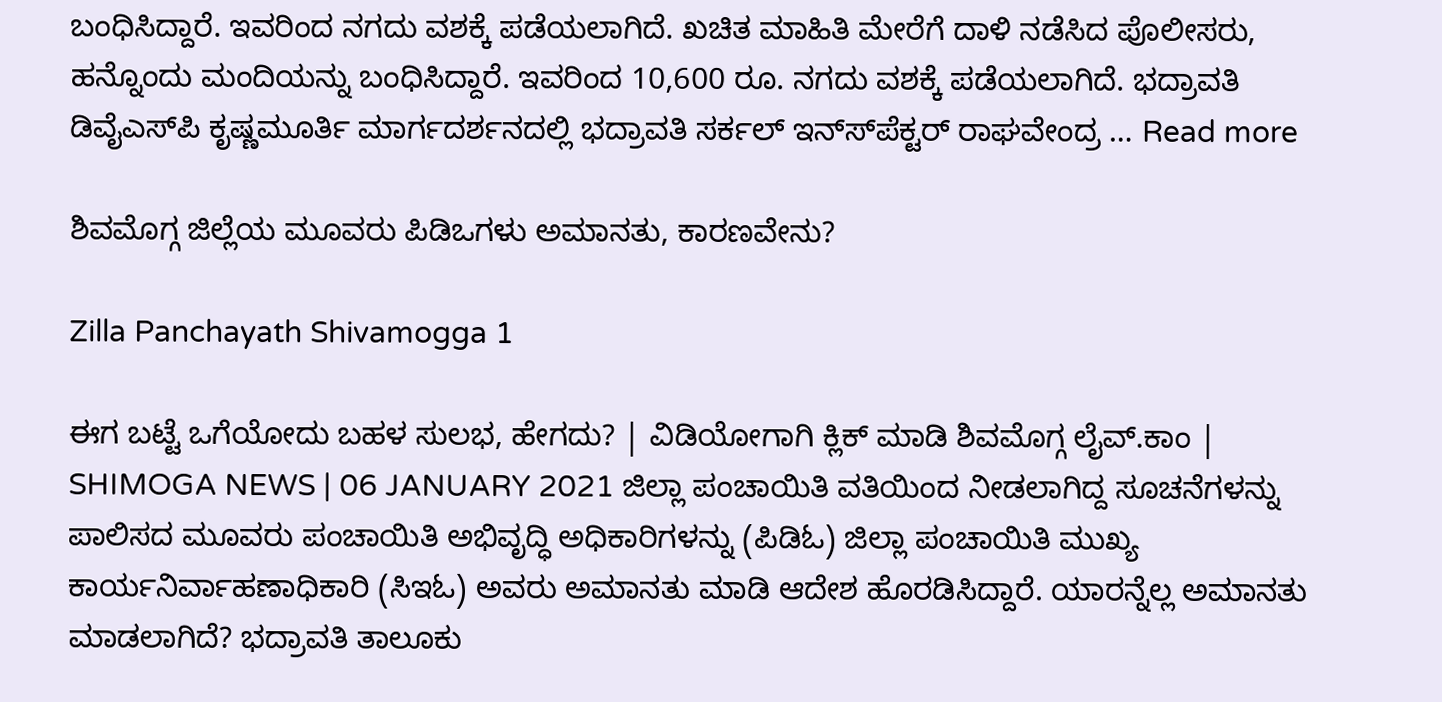ಬಂಧಿಸಿದ್ದಾರೆ. ಇವರಿಂದ ನಗದು ವಶಕ್ಕೆ ಪಡೆಯಲಾಗಿದೆ. ಖಚಿತ ಮಾಹಿತಿ ಮೇರೆಗೆ ದಾಳಿ ನಡೆಸಿದ ಪೊಲೀಸರು, ಹನ್ನೊಂದು ಮಂದಿಯನ್ನು ಬಂಧಿಸಿದ್ದಾರೆ. ಇವರಿಂದ 10,600 ರೂ. ನಗದು ವಶಕ್ಕೆ ಪಡೆಯಲಾಗಿದೆ. ಭದ್ರಾವತಿ ಡಿವೈಎಸ್‍ಪಿ ಕೃಷ್ಣಮೂರ್ತಿ ಮಾರ್ಗದರ್ಶನದಲ್ಲಿ ಭದ್ರಾವತಿ ಸರ್ಕಲ್ ಇನ್ಸ್‍ಪೆಕ್ಟರ್‍ ರಾಘವೇಂದ್ರ … Read more

ಶಿವಮೊಗ್ಗ ಜಿಲ್ಲೆಯ ಮೂವರು ಪಿಡಿಒಗಳು ಅಮಾನತು, ಕಾರಣವೇನು?

Zilla Panchayath Shivamogga 1

ಈಗ ಬಟ್ಟೆ ಒಗೆಯೋದು ಬಹಳ ಸುಲಭ, ಹೇಗದು? | ವಿಡಿಯೋಗಾಗಿ ಕ್ಲಿಕ್ ಮಾಡಿ ಶಿವಮೊಗ್ಗ ಲೈವ್.ಕಾಂ | SHIMOGA NEWS | 06 JANUARY 2021 ಜಿಲ್ಲಾ ಪಂಚಾಯಿತಿ ವತಿಯಿಂದ ನೀಡಲಾಗಿದ್ದ ಸೂಚನೆಗಳನ್ನು ಪಾಲಿಸದ ಮೂವರು ಪಂಚಾಯಿತಿ ಅಭಿವೃದ್ಧಿ ಅಧಿಕಾರಿಗಳನ್ನು (ಪಿಡಿಓ) ಜಿಲ್ಲಾ ಪಂಚಾಯಿತಿ ಮುಖ್ಯ ಕಾರ್ಯನಿರ್ವಾಹಣಾಧಿಕಾರಿ (ಸಿಇಓ) ಅವರು ಅಮಾನತು ಮಾಡಿ ಆದೇಶ ಹೊರಡಿಸಿದ್ದಾರೆ. ಯಾರನ್ನೆಲ್ಲ ಅಮಾನತು ಮಾಡಲಾಗಿದೆ? ಭದ್ರಾವತಿ ತಾಲೂಕು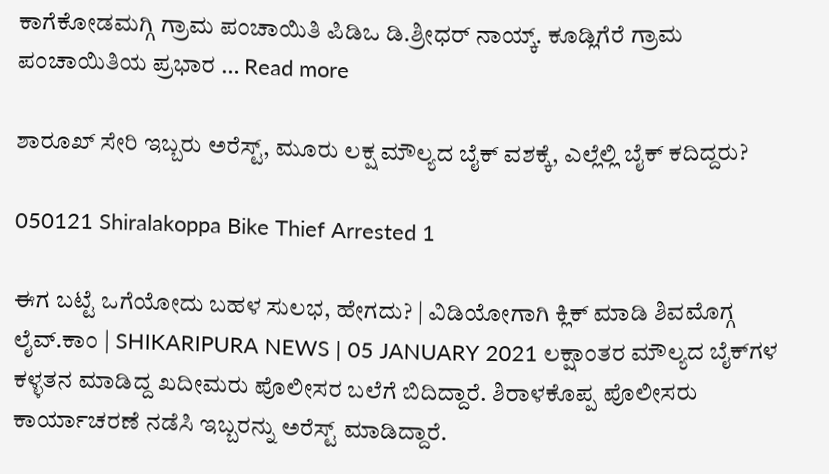ಕಾಗೆಕೋಡಮಗ್ಗಿ ಗ್ರಾಮ ಪಂಚಾಯಿತಿ ಪಿಡಿಒ ಡಿ.ಶ್ರೀಧರ್ ನಾಯ್ಕ್. ಕೂಡ್ಲಿಗೆರೆ ಗ್ರಾಮ ಪಂಚಾಯಿತಿಯ ಪ್ರಭಾರ … Read more

ಶಾರೂಖ್ ಸೇರಿ ಇಬ್ಬರು ಅರೆಸ್ಟ್, ಮೂರು ಲಕ್ಷ ಮೌಲ್ಯದ ಬೈಕ್ ವಶಕ್ಕೆ, ಎಲ್ಲೆಲ್ಲಿ ಬೈಕ್ ಕದಿದ್ದರು?

050121 Shiralakoppa Bike Thief Arrested 1

ಈಗ ಬಟ್ಟೆ ಒಗೆಯೋದು ಬಹಳ ಸುಲಭ, ಹೇಗದು? | ವಿಡಿಯೋಗಾಗಿ ಕ್ಲಿಕ್ ಮಾಡಿ ಶಿವಮೊಗ್ಗ ಲೈವ್.ಕಾಂ | SHIKARIPURA NEWS | 05 JANUARY 2021 ಲಕ್ಷಾಂತರ ಮೌಲ್ಯದ ಬೈಕ್‍ಗಳ ಕಳ್ಳತನ ಮಾಡಿದ್ದ ಖದೀಮರು ಪೊಲೀಸರ ಬಲೆಗೆ ಬಿದಿದ್ದಾರೆ. ಶಿರಾಳಕೊಪ್ಪ ಪೊಲೀಸರು ಕಾರ್ಯಾಚರಣೆ ನಡೆಸಿ ಇಬ್ಬರನ್ನು ಅರೆಸ್ಟ್ ಮಾಡಿದ್ದಾರೆ.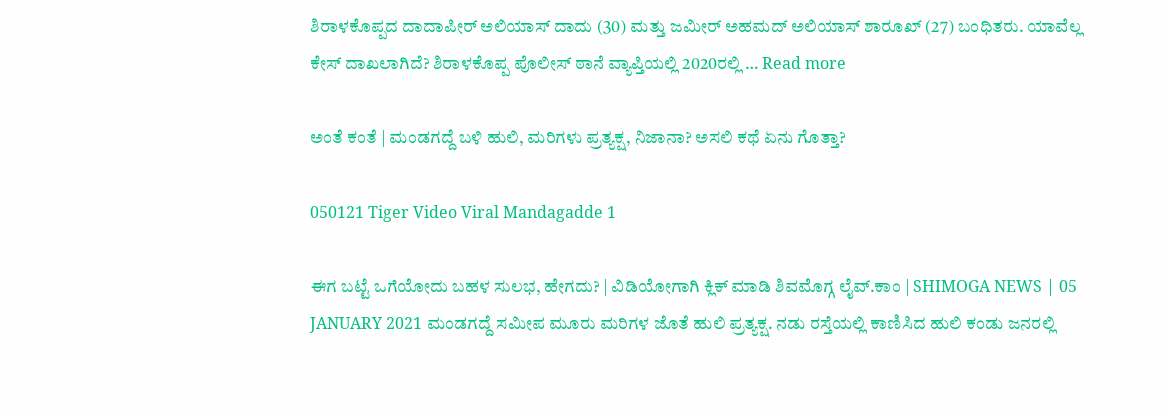ಶಿರಾಳಕೊಪ್ಪದ ದಾದಾಪೀರ್ ಅಲಿಯಾಸ್ ದಾದು (30) ಮತ್ತು ಜಮೀರ್ ಅಹಮದ್ ಅಲಿಯಾಸ್ ಶಾರೂಖ್ (27) ಬಂಧಿತರು. ಯಾವೆಲ್ಲ ಕೇಸ್‍ ದಾಖಲಾಗಿದೆ? ಶಿರಾಳಕೊಪ್ಪ ಪೊಲೀಸ್ ಠಾನೆ ವ್ಯಾಪ್ತಿಯಲ್ಲಿ 2020ರಲ್ಲಿ … Read more

ಅಂತೆ ಕಂತೆ | ಮಂಡಗದ್ದೆ ಬಳಿ ಹುಲಿ, ಮರಿಗಳು ಪ್ರತ್ಯಕ್ಷ, ನಿಜಾನಾ? ಅಸಲಿ ಕಥೆ ಏನು ಗೊತ್ತಾ?

050121 Tiger Video Viral Mandagadde 1

ಈಗ ಬಟ್ಟೆ ಒಗೆಯೋದು ಬಹಳ ಸುಲಭ, ಹೇಗದು? | ವಿಡಿಯೋಗಾಗಿ ಕ್ಲಿಕ್ ಮಾಡಿ ಶಿವಮೊಗ್ಗ ಲೈವ್.ಕಾಂ | SHIMOGA NEWS | 05 JANUARY 2021 ಮಂಡಗದ್ದೆ ಸಮೀಪ ಮೂರು ಮರಿಗಳ ಜೊತೆ ಹುಲಿ ಪ್ರತ್ಯಕ್ಷ. ನಡು ರಸ್ತೆಯಲ್ಲಿ ಕಾಣಿಸಿದ ಹುಲಿ ಕಂಡು ಜನರಲ್ಲಿ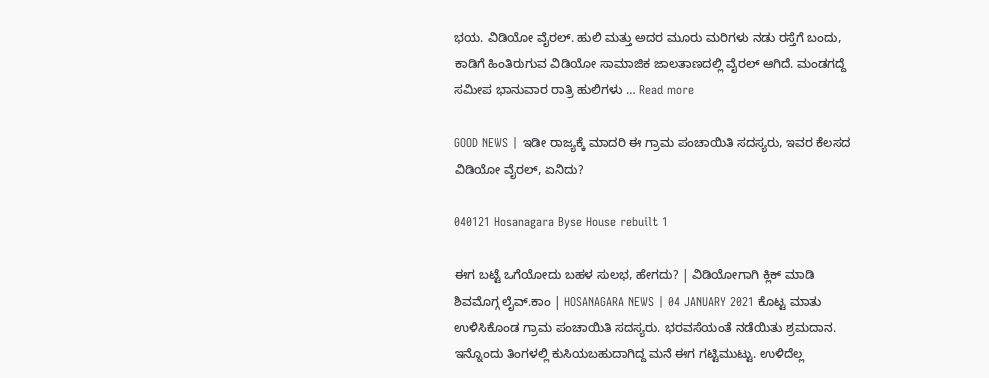ಭಯ. ವಿಡಿಯೋ ವೈರಲ್. ಹುಲಿ ಮತ್ತು ಅದರ ಮೂರು ಮರಿಗಳು ನಡು ರಸ್ತೆಗೆ ಬಂದು, ಕಾಡಿಗೆ ಹಿಂತಿರುಗುವ ವಿಡಿಯೋ ಸಾಮಾಜಿಕ ಜಾಲತಾಣದಲ್ಲಿ ವೈರಲ್ ಆಗಿದೆ. ಮಂಡಗದ್ದೆ ಸಮೀಪ ಭಾನುವಾರ ರಾತ್ರಿ ಹುಲಿಗಳು … Read more

GOOD NEWS | ಇಡೀ ರಾಜ್ಯಕ್ಕೆ ಮಾದರಿ ಈ ಗ್ರಾಮ ಪಂಚಾಯಿತಿ ಸದಸ್ಯರು, ಇವರ ಕೆಲಸದ ವಿಡಿಯೋ ವೈರಲ್, ಏನಿದು?

040121 Hosanagara Byse House rebuilt 1

ಈಗ ಬಟ್ಟೆ ಒಗೆಯೋದು ಬಹಳ ಸುಲಭ, ಹೇಗದು? | ವಿಡಿಯೋಗಾಗಿ ಕ್ಲಿಕ್ ಮಾಡಿ ಶಿವಮೊಗ್ಗ ಲೈವ್.ಕಾಂ | HOSANAGARA NEWS | 04 JANUARY 2021 ಕೊಟ್ಟ ಮಾತು ಉಳಿಸಿಕೊಂಡ ಗ್ರಾಮ ಪಂಚಾಯಿತಿ ಸದಸ್ಯರು. ಭರವಸೆಯಂತೆ ನಡೆಯಿತು ಶ್ರಮದಾನ. ಇನ್ನೊಂದು ತಿಂಗಳಲ್ಲಿ ಕುಸಿಯಬಹುದಾಗಿದ್ದ ಮನೆ ಈಗ ಗಟ್ಟಿಮುಟ್ಟು. ಉಳಿದೆಲ್ಲ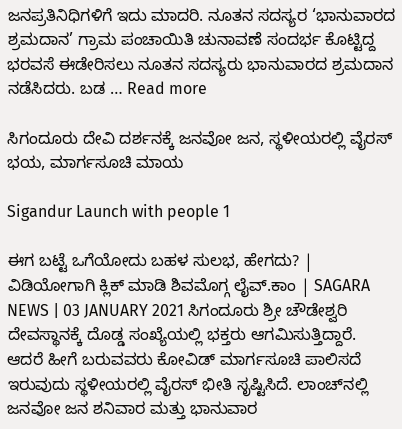ಜನಪ್ರತಿನಿಧಿಗಳಿಗೆ ಇದು ಮಾದರಿ. ನೂತನ ಸದಸ್ಯರ ‘ಭಾನುವಾರದ ಶ್ರಮದಾನ’ ಗ್ರಾಮ ಪಂಚಾಯಿತಿ ಚುನಾವಣೆ ಸಂದರ್ಭ ಕೊಟ್ಟಿದ್ದ ಭರವಸೆ ಈಡೇರಿಸಲು ನೂತನ ಸದಸ್ಯರು ಭಾನುವಾರದ ಶ್ರಮದಾನ ನಡೆಸಿದರು. ಬಡ … Read more

ಸಿಗಂದೂರು ದೇವಿ ದರ್ಶನಕ್ಕೆ ಜನವೋ ಜನ, ಸ್ಥಳೀಯರಲ್ಲಿ ವೈರಸ್ ಭಯ, ಮಾರ್ಗಸೂಚಿ ಮಾಯ

Sigandur Launch with people 1

ಈಗ ಬಟ್ಟೆ ಒಗೆಯೋದು ಬಹಳ ಸುಲಭ, ಹೇಗದು? | ವಿಡಿಯೋಗಾಗಿ ಕ್ಲಿಕ್ ಮಾಡಿ ಶಿವಮೊಗ್ಗ ಲೈವ್.ಕಾಂ | SAGARA NEWS | 03 JANUARY 2021 ಸಿಗಂದೂರು ಶ್ರೀ ಚೌಡೇಶ್ವರಿ ದೇವಸ್ಥಾನಕ್ಕೆ ದೊಡ್ಡ ಸಂಖ್ಯೆಯಲ್ಲಿ ಭಕ್ತರು ಆಗಮಿಸುತ್ತಿದ್ದಾರೆ. ಆದರೆ ಹೀಗೆ ಬರುವವರು ಕೋವಿಡ್ ಮಾರ್ಗಸೂಚಿ ಪಾಲಿಸದೆ ಇರುವುದು ಸ್ಥಳೀಯರಲ್ಲಿ ವೈರಸ್ ಭೀತಿ ಸೃಷ್ಟಿಸಿದೆ. ಲಾಂಚ್‍ನಲ್ಲಿ ಜನವೋ ಜನ ಶನಿವಾರ ಮತ್ತು ಭಾನುವಾರ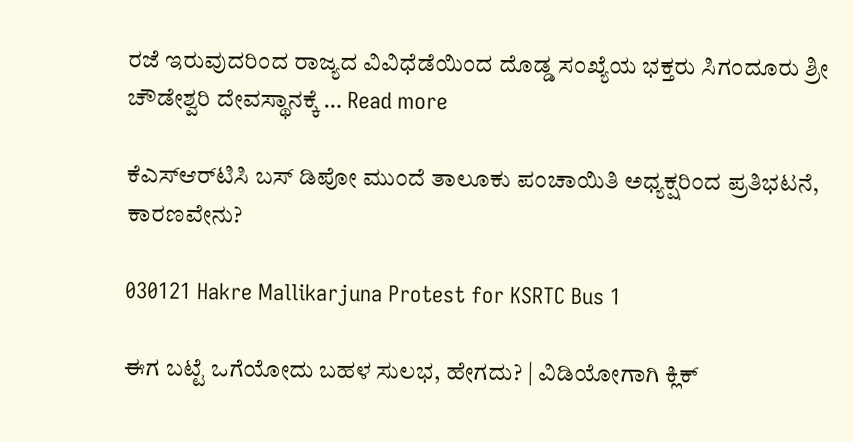ರಜೆ ಇರುವುದರಿಂದ ರಾಜ್ಯದ ವಿವಿಧೆಡೆಯಿಂದ ದೊಡ್ಡ ಸಂಖ್ಯೆಯ ಭಕ್ತರು ಸಿಗಂದೂರು ಶ್ರೀ ಚೌಡೇಶ್ವರಿ ದೇವಸ್ಥಾನಕ್ಕೆ … Read more

ಕೆಎಸ್ಆರ್‌ಟಿಸಿ ಬಸ್ ಡಿಪೋ ಮುಂದೆ ತಾಲೂಕು ಪಂಚಾಯಿತಿ ಅಧ್ಯಕ್ಷರಿಂದ ಪ್ರತಿಭಟನೆ, ಕಾರಣವೇನು?

030121 Hakre Mallikarjuna Protest for KSRTC Bus 1

ಈಗ ಬಟ್ಟೆ ಒಗೆಯೋದು ಬಹಳ ಸುಲಭ, ಹೇಗದು? | ವಿಡಿಯೋಗಾಗಿ ಕ್ಲಿಕ್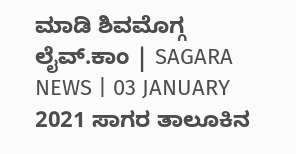ಮಾಡಿ ಶಿವಮೊಗ್ಗ ಲೈವ್.ಕಾಂ | SAGARA NEWS | 03 JANUARY 2021 ಸಾಗರ ತಾಲೂಕಿನ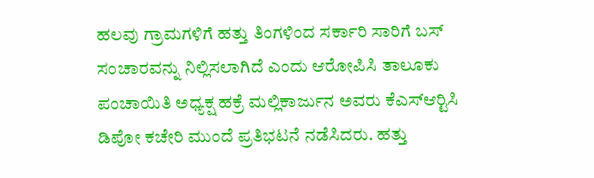ಹಲವು ಗ್ರಾಮಗಳಿಗೆ ಹತ್ತು ತಿಂಗಳಿಂದ ಸರ್ಕಾರಿ ಸಾರಿಗೆ ಬಸ್ ಸಂಚಾರವನ್ನು ನಿಲ್ಲಿಸಲಾಗಿದೆ ಎಂದು ಆರೋಪಿಸಿ ತಾಲೂಕು ಪಂಚಾಯಿತಿ ಅಧ್ಯಕ್ಷ ಹಕ್ರೆ ಮಲ್ಲಿಕಾರ್ಜುನ ಅವರು ಕೆಎಸ್‍ಆರ್‍ಟಿಸಿ ಡಿಪೋ ಕಚೇರಿ ಮುಂದೆ ಪ್ರತಿಭಟನೆ ನಡೆಸಿದರು. ಹತ್ತು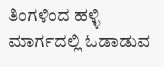ತಿಂಗಳಿಂದ ಹಳ್ಳಿ ಮಾರ್ಗದಲ್ಲಿ ಓಡಾಡುವ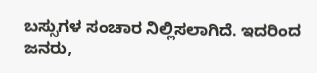ಬಸ್ಸುಗಳ ಸಂಚಾರ ನಿಲ್ಲಿಸಲಾಗಿದೆ. ಇದರಿಂದ ಜನರು,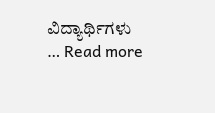ವಿದ್ಯಾರ್ಥಿಗಳು … Read more